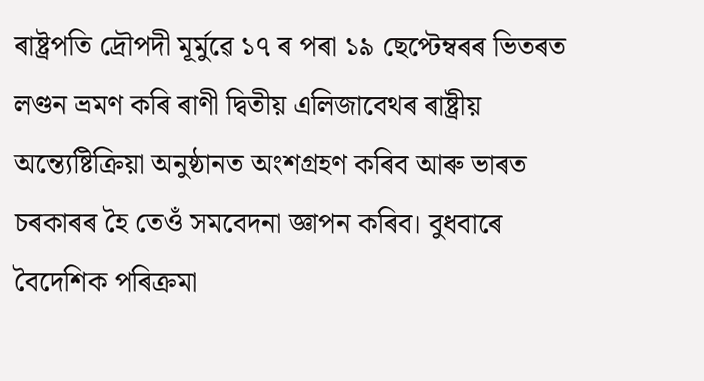ৰাষ্ট্ৰপতি দ্ৰৌপদী মূৰ্মুৱে ১৭ ৰ পৰা ১৯ ছেপ্টেম্বৰৰ ভিতৰত লণ্ডন ভ্ৰমণ কৰি ৰাণী দ্বিতীয় এলিজাবেথৰ ৰাষ্ট্ৰীয় অন্ত্যেষ্টিক্ৰিয়া অনুষ্ঠানত অংশগ্ৰহণ কৰিব আৰু ভাৰত চৰকাৰৰ হৈ তেওঁ সমবেদনা জ্ঞাপন কৰিব। বুধবাৰে বৈদেশিক পৰিক্ৰমা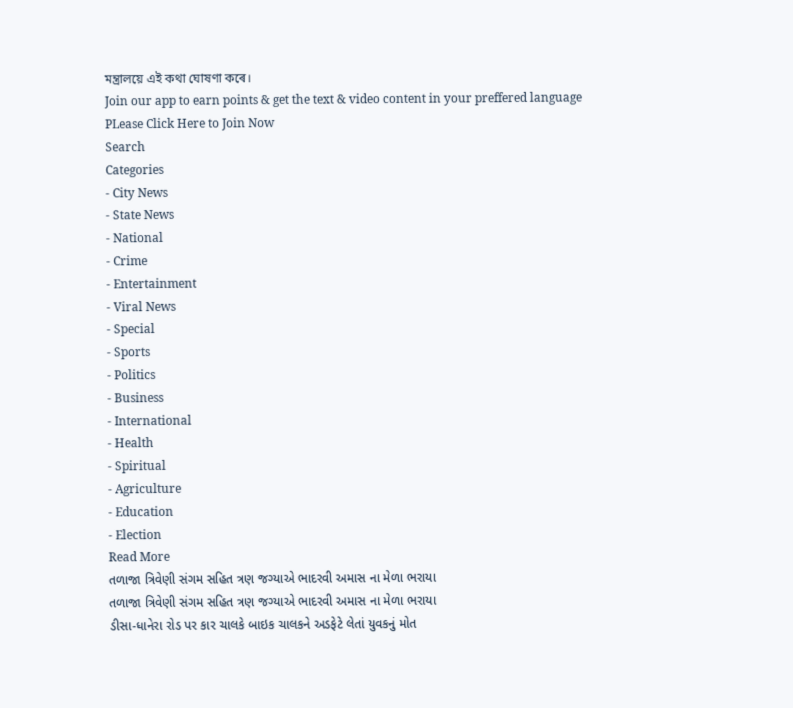মন্ত্ৰালয়ে এই কথা ঘোষণা কৰে।
Join our app to earn points & get the text & video content in your preffered language
PLease Click Here to Join Now
Search
Categories
- City News
- State News
- National
- Crime
- Entertainment
- Viral News
- Special
- Sports
- Politics
- Business
- International
- Health
- Spiritual
- Agriculture
- Education
- Election
Read More
તળાજા ત્રિવેણી સંગમ સહિત ત્રણ જગ્યાએ ભાદરવી અમાસ ના મેળા ભરાયા
તળાજા ત્રિવેણી સંગમ સહિત ત્રણ જગ્યાએ ભાદરવી અમાસ ના મેળા ભરાયા
ડીસા-ધાનેરા રોડ પર કાર ચાલકે બાઇક ચાલકને અડફેટે લેતાં યુવકનું મોત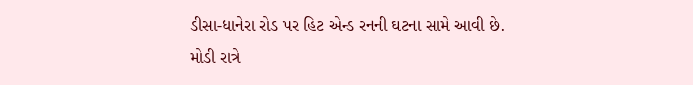ડીસા-ધાનેરા રોડ પર હિટ એન્ડ રનની ઘટના સામે આવી છે. મોડી રાત્રે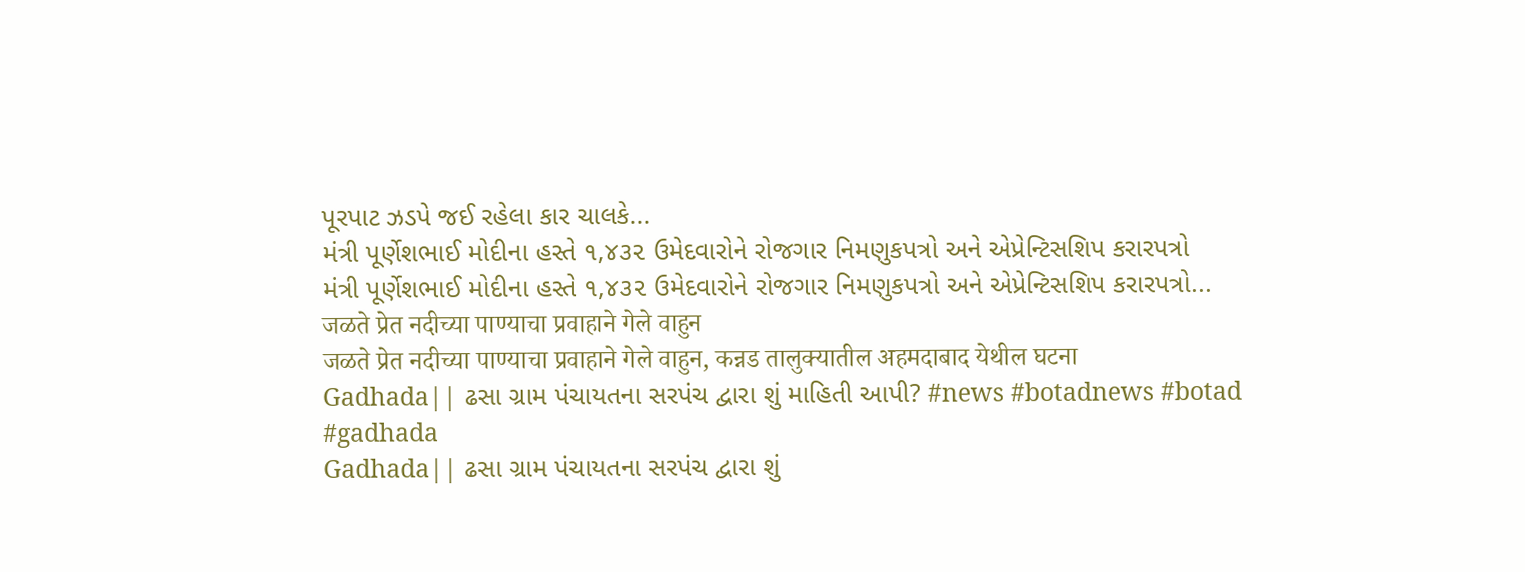પૂરપાટ ઝડપે જઈ રહેલા કાર ચાલકે...
મંત્રી પૂર્ણેશભાઈ મોદીના હસ્તે ૧,૪૩૨ ઉમેદવારોને રોજગાર નિમણુકપત્રો અને એપ્રેન્ટિસશિપ કરારપત્રો
મંત્રી પૂર્ણેશભાઈ મોદીના હસ્તે ૧,૪૩૨ ઉમેદવારોને રોજગાર નિમણુકપત્રો અને એપ્રેન્ટિસશિપ કરારપત્રો...
जळते प्रेत नदीच्या पाण्याचा प्रवाहाने गेले वाहुन
जळते प्रेत नदीच्या पाण्याचा प्रवाहाने गेले वाहुन, कन्नड तालुक्यातील अहमदाबाद येथील घटना
Gadhada|| ઢસા ગ્રામ પંચાયતના સરપંચ દ્વારા શું માહિતી આપી? #news #botadnews #botad #gadhada
Gadhada|| ઢસા ગ્રામ પંચાયતના સરપંચ દ્વારા શું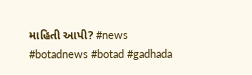માહિતી આપી? #news #botadnews #botad #gadhada